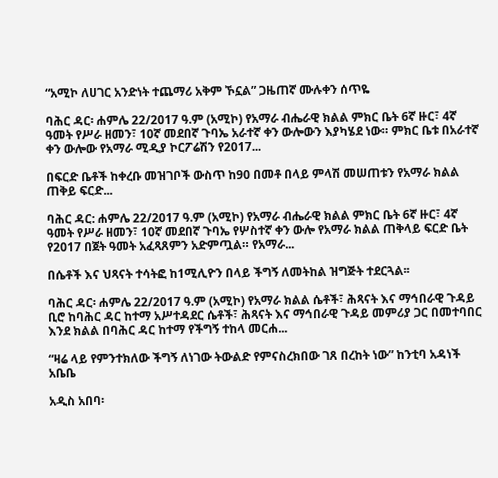“አሚኮ ለሀገር አንድነት ተጨማሪ አቅም ኾኗል” ጋዜጠኛ ሙሉቀን ሰጥዬ

ባሕር ዳር፡ ሐምሌ 22/2017 ዓ.ም (አሚኮ) የአማራ ብሔራዊ ክልል ምክር ቤት 6ኛ ዙር፣ 4ኛ ዓመት የሥራ ዘመን፣ 10ኛ መደበኛ ጉባኤ አራተኛ ቀን ውሎውን እያካሄደ ነው። ምክር ቤቱ በአራተኛ ቀን ውሎው የአማራ ሚዲያ ኮርፖሬሽን የ2017...

በፍርድ ቤቶች ከቀረቡ መዝገቦች ውስጥ ከ90 በመቶ በላይ ምላሽ መሠጠቱን የአማራ ክልል ጠቅይ ፍርድ...

ባሕር ዳር: ሐምሌ 22/2017 ዓ.ም (አሚኮ) የአማራ ብሔራዊ ክልል ምክር ቤት 6ኛ ዙር፣ 4ኛ ዓመት የሥራ ዘመን፣ 10ኛ መደበኛ ጉባኤ የሦስተኛ ቀን ውሎ የአማራ ክልል ጠቅላይ ፍርድ ቤት የ2017 በጀት ዓመት አፈጻጸምን አድምጧል። የአማራ...

በሴቶች እና ህጻናት ተሳትፎ ከ1ሚሊዮን በላይ ችግኝ ለመትከል ዝግጅት ተደርጓል፡፡

ባሕር ዳር፡ ሐምሌ 22/2017 ዓ.ም (አሚኮ) የአማራ ክልል ሴቶች፣ ሕጻናት እና ማኅበራዊ ጉዳይ ቢሮ ከባሕር ዳር ከተማ አሥተዳደር ሴቶች፣ ሕጻናት እና ማኅበራዊ ጉዳይ መምሪያ ጋር በመተባበር እንደ ክልል በባሕር ዳር ከተማ የችግኝ ተከላ መርሐ...

“ዛሬ ላይ የምንተክለው ችግኝ ለነገው ትውልድ የምናስረክበው ገጸ በረከት ነው” ከንቲባ አዳነች አቤቤ

አዲስ አበባ፡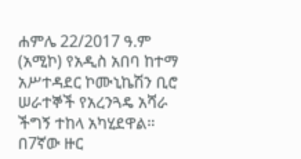ሐምሌ 22/2017 ዓ.ም (አሚኮ) የአዲስ አበባ ከተማ አሥተዳደር ኮሙኒኬሽን ቢሮ ሠራተኞች የአረንጓዴ አሻራ ችግኝ ተከላ አካሂደዋል። በ7ኛው ዙር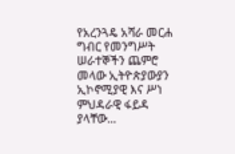የአረንጓዴ አሻራ መርሐ ግብር የመንግሥት ሠራተኞችን ጨምሮ መላው ኢትዮጵያውያን ኢኮኖሚያዊ እና ሥነ ምህዳራዊ ፋይዳ ያላቸው...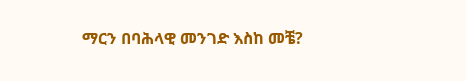ማርን በባሕላዊ መንገድ እስከ መቼ?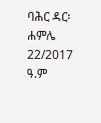ባሕር ዳር፡ ሐምሌ 22/2017 ዓ.ም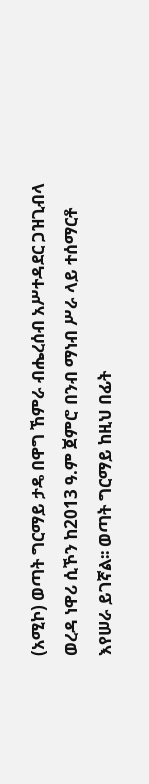(አሚኮ) ወጣት ግርማይ ታዴ በዋግ ኸምራ ብሔረሰብ አሥተዳደር ጋዝጊብላ ወረዳ ነዋሪ ሲኾን ከ2013 ዓ.ም ጀምሮ በንብ ማነብ ሥራ ላይ ተሰማርቶ እየሠራ ይገኛል፡፡ ወጣት ግርማይ ከዚህ በፊት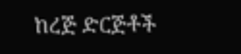ከረጅ ድርጅቶች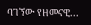ባገኘው የዘመናዊ...